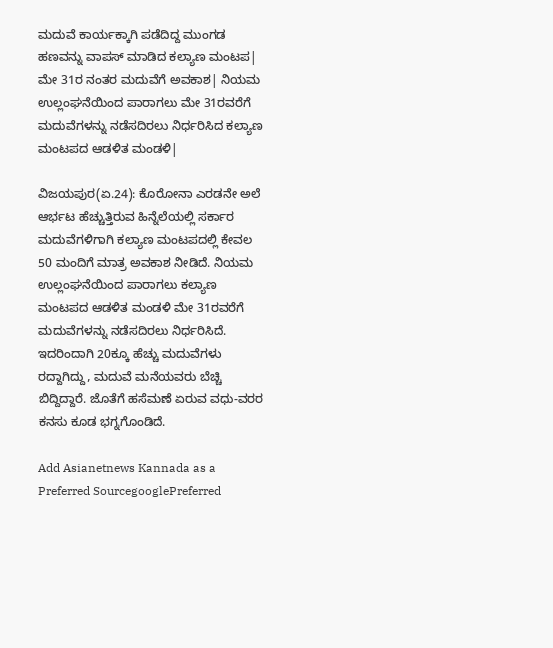ಮದುವೆ ಕಾರ್ಯಕ್ಕಾಗಿ ಪಡೆದಿದ್ದ ಮುಂಗಡ ಹಣವನ್ನು ವಾಪಸ್‌ ಮಾಡಿದ ಕಲ್ಯಾಣ ಮಂಟಪ| ಮೇ 31ರ ನಂತರ ಮದುವೆಗೆ ಅವಕಾಶ| ನಿಯಮ ಉಲ್ಲಂಘನೆಯಿಂದ ಪಾರಾಗಲು ಮೇ 31ರವರೆಗೆ ಮದುವೆಗಳನ್ನು ನಡೆಸದಿರಲು ನಿರ್ಧರಿಸಿದ ಕಲ್ಯಾಣ ಮಂಟಪದ ಆಡಳಿತ ಮಂಡಳಿ|

ವಿಜಯಪುರ(ಏ.24): ಕೊರೋನಾ ಎರಡನೇ ಅಲೆ ಆರ್ಭಟ ಹೆಚ್ಚುತ್ತಿರುವ ಹಿನ್ನೆಲೆಯಲ್ಲಿ ಸರ್ಕಾರ ಮದುವೆಗಳಿಗಾಗಿ ಕಲ್ಯಾಣ ಮಂಟಪದಲ್ಲಿ ಕೇವಲ 50 ಮಂದಿಗೆ ಮಾತ್ರ ಅವಕಾಶ ನೀಡಿದೆ. ನಿಯಮ ಉಲ್ಲಂಘನೆಯಿಂದ ಪಾರಾಗಲು ಕಲ್ಯಾಣ ಮಂಟಪದ ಆಡಳಿತ ಮಂಡಳಿ ಮೇ 31ರವರೆಗೆ ಮದುವೆಗಳನ್ನು ನಡೆಸದಿರಲು ನಿರ್ಧರಿಸಿದೆ. ಇದರಿಂದಾಗಿ 20ಕ್ಕೂ ಹೆಚ್ಚು ಮದುವೆಗಳು ರದ್ದಾಗಿದ್ದು, ಮದುವೆ ಮನೆಯವರು ಬೆಚ್ಚಿ ಬಿದ್ದಿದ್ದಾರೆ. ಜೊತೆಗೆ ಹಸೆಮಣೆ ಏರುವ ವಧು-ವರರ ಕನಸು ಕೂಡ ಭಗ್ನಗೊಂಡಿದೆ.

Add Asianetnews Kannada as a Preferred SourcegooglePreferred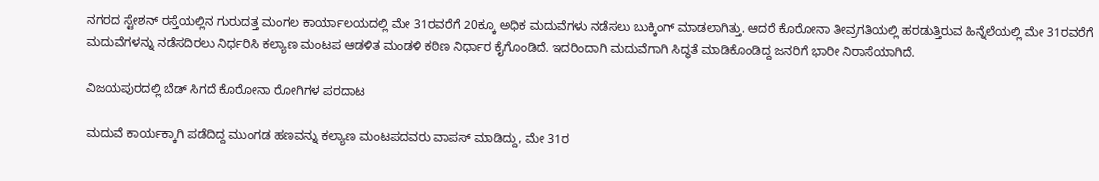ನಗರದ ಸ್ಟೇಶನ್‌ ರಸ್ತೆಯಲ್ಲಿನ ಗುರುದತ್ತ ಮಂಗಲ ಕಾರ್ಯಾಲಯದಲ್ಲಿ ಮೇ 31ರವರೆಗೆ 20ಕ್ಕೂ ಅಧಿಕ ಮದುವೆಗಳು ನಡೆಸಲು ಬುಕ್ಕಿಂಗ್‌ ಮಾಡಲಾಗಿತ್ತು. ಆದರೆ ಕೊರೋನಾ ತೀವ್ರಗತಿಯಲ್ಲಿ ಹರಡುತ್ತಿರುವ ಹಿನ್ನೆಲೆಯಲ್ಲಿ ಮೇ 31ರವರೆಗೆ ಮದುವೆಗಳನ್ನು ನಡೆಸದಿರಲು ನಿರ್ಧರಿಸಿ ಕಲ್ಯಾಣ ಮಂಟಪ ಆಡಳಿತ ಮಂಡಳಿ ಕಠಿಣ ನಿರ್ಧಾರ ಕೈಗೊಂಡಿದೆ. ಇದರಿಂದಾಗಿ ಮದುವೆಗಾಗಿ ಸಿದ್ಧತೆ ಮಾಡಿಕೊಂಡಿದ್ದ ಜನರಿಗೆ ಭಾರೀ ನಿರಾಸೆಯಾಗಿದೆ.

ವಿಜಯಪುರದಲ್ಲಿ ಬೆಡ್‌ ಸಿಗದೆ ಕೊರೋನಾ ರೋಗಿಗಳ ಪರದಾಟ

ಮದುವೆ ಕಾರ್ಯಕ್ಕಾಗಿ ಪಡೆದಿದ್ದ ಮುಂಗಡ ಹಣವನ್ನು ಕಲ್ಯಾಣ ಮಂಟಪದವರು ವಾಪಸ್‌ ಮಾಡಿದ್ದು, ಮೇ 31ರ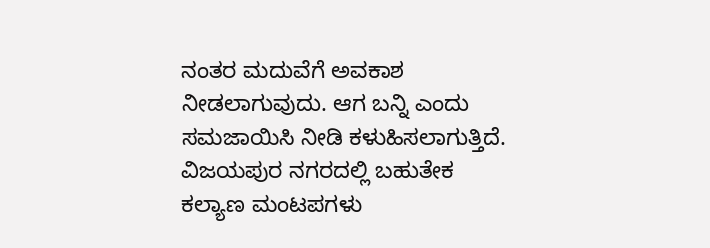ನಂತರ ಮದುವೆಗೆ ಅವಕಾಶ ನೀಡಲಾಗುವುದು. ಆಗ ಬನ್ನಿ ಎಂದು ಸಮಜಾಯಿಸಿ ನೀಡಿ ಕಳುಹಿಸಲಾಗುತ್ತಿದೆ. ವಿಜಯಪುರ ನಗರದಲ್ಲಿ ಬಹುತೇಕ ಕಲ್ಯಾಣ ಮಂಟಪಗಳು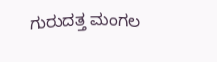ಗುರುದತ್ತ ಮಂಗಲ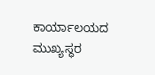ಕಾರ್ಯಾಲಯದ ಮುಖ್ಯಸ್ಥರ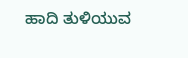ಹಾದಿ ತುಳಿಯುವ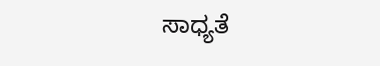ಸಾಧ್ಯತೆ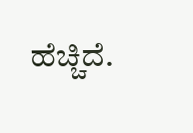ಹೆಚ್ಚಿದೆ.